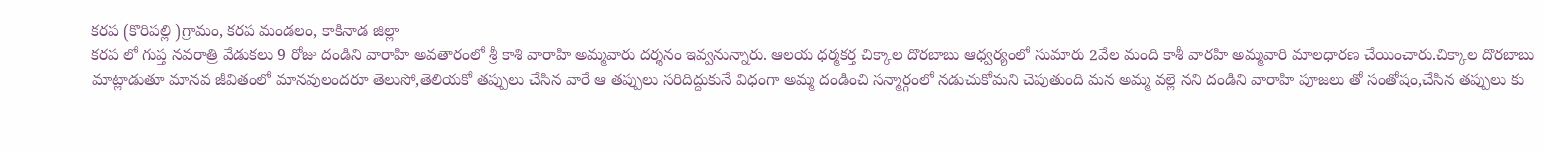కరప (కొరిపల్లి )గ్రామం, కరప మండలం, కాకినాడ జిల్లా
కరప లో గుప్త నవరాత్రి వేడుకలు 9 రోజు దండిని వారాహి అవతారంలో శ్రీ కాశి వారాహి అమ్మవారు దర్శనం ఇవ్వనున్నారు. ఆలయ ధర్మకర్త చిక్కాల దొరబాబు ఆధ్వర్యంలో సుమారు 2వేల మంది కాశీ వారహి అమ్మవారి మాలధారణ చేయించారు.చిక్కాల దొరబాబు మాట్లాడుతూ మానవ జీవితంలో మానవులందరూ తెలుసో,తెలియకో తప్పులు చేసిన వారే ఆ తప్పులు సరిదిద్దుకునే విధంగా అమ్మ దండించి సన్మార్గంలో నడుచుకోమని చెపుతుంది మన అమ్మ వల్లె నని దండిని వారాహి పూజలు తో సంతోషం,చేసిన తప్పులు కు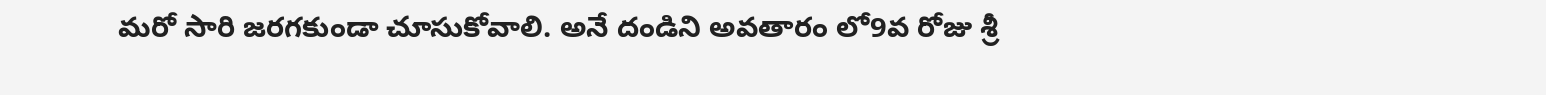మరో సారి జరగకుండా చూసుకోవాలి. అనే దండిని అవతారం లో9వ రోజు శ్రీ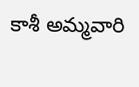కాశీ అమ్మవారి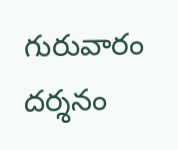గురువారం దర్శనం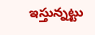ఇస్తున్నట్టు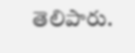తెలిపారు.